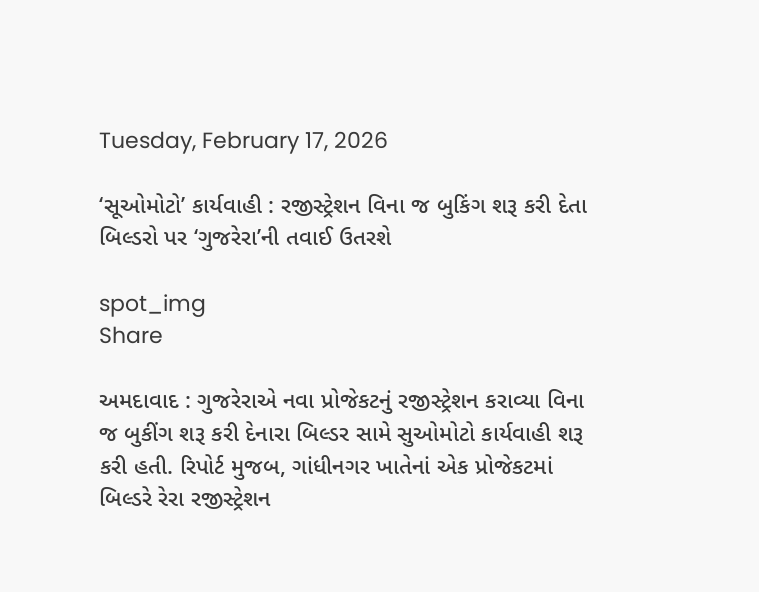Tuesday, February 17, 2026

‘સૂઓમોટો’ કાર્યવાહી : રજીસ્ટ્રેશન વિના જ બુકિંગ શરૂ કરી દેતા બિલ્ડરો પર ‘ગુજરેરા’ની તવાઈ ઉતરશે

spot_img
Share

અમદાવાદ : ગુજરેરાએ નવા પ્રોજેકટનું રજીસ્ટ્રેશન કરાવ્યા વિના જ બુકીંગ શરૂ કરી દેનારા બિલ્ડર સામે સુઓમોટો કાર્યવાહી શરૂ કરી હતી. રિપોર્ટ મુજબ, ગાંધીનગર ખાતેનાં એક પ્રોજેકટમાં બિલ્ડરે રેરા રજીસ્ટ્રેશન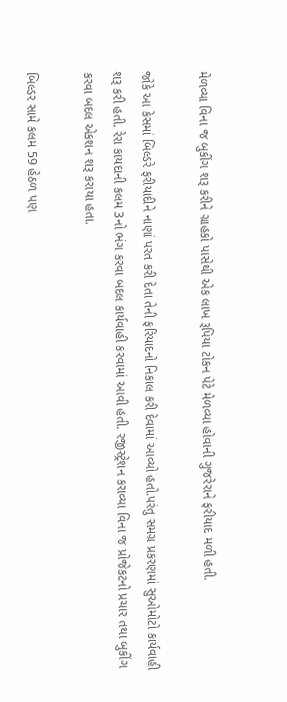મેળવ્યા વિના જ બુકીંગ શરૂ કરીને ગ્રાહકો પાસેથી એક લાખ રૂપિયા ટોકન પેટે મેળવ્યા હોવાની ગુજરેરાને ફરીયાદ મળી હતી.

જોકે આ કેસમાં બિલ્ડરે ફરીયાદીને નાણાં પરત કરી દેતા તેની ફરિયાદનો નિકાલ કરી દેવામાં આવ્યો હતો.પરંતુ સમગ્ર પ્રકરણમાં સુઓમોટો કાર્યવાહી શરૂ કરી હતી. રેરા કાયદાની કલમ 3નો ભંગ કરવા બદલ કાર્યવાહી કરવામાં આવી હતી. રજીસ્ટ્રેશન કરાવ્યા વિના જ પ્રોજેકટનો પ્રચાર તથા બુકીંગ કરવા બદલ એકશન શરૂ કરાયા હતા.

બિલ્ડર સામે કલમ 59 હેઠળ પણ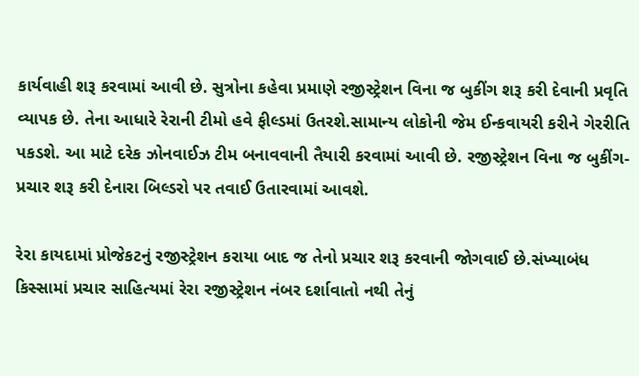કાર્યવાહી શરૂ કરવામાં આવી છે. સુત્રોના કહેવા પ્રમાણે રજીસ્ટ્રેશન વિના જ બુકીંગ શરૂ કરી દેવાની પ્રવૃતિ વ્યાપક છે. તેના આધારે રેરાની ટીમો હવે ફીલ્ડમાં ઉતરશે.સામાન્ય લોકોની જેમ ઈન્કવાયરી કરીને ગેરરીતિ પકડશે. આ માટે દરેક ઝોનવાઈઝ ટીમ બનાવવાની તૈયારી કરવામાં આવી છે. રજીસ્ટ્રેશન વિના જ બુકીંગ-પ્રચાર શરૂ કરી દેનારા બિલ્ડરો પર તવાઈ ઉતારવામાં આવશે.

રેરા કાયદામાં પ્રોજેકટનું રજીસ્ટ્રેશન કરાયા બાદ જ તેનો પ્રચાર શરૂ કરવાની જોગવાઈ છે.સંખ્યાબંધ કિસ્સામાં પ્રચાર સાહિત્યમાં રેરા રજીસ્ટ્રેશન નંબર દર્શાવાતો નથી તેનું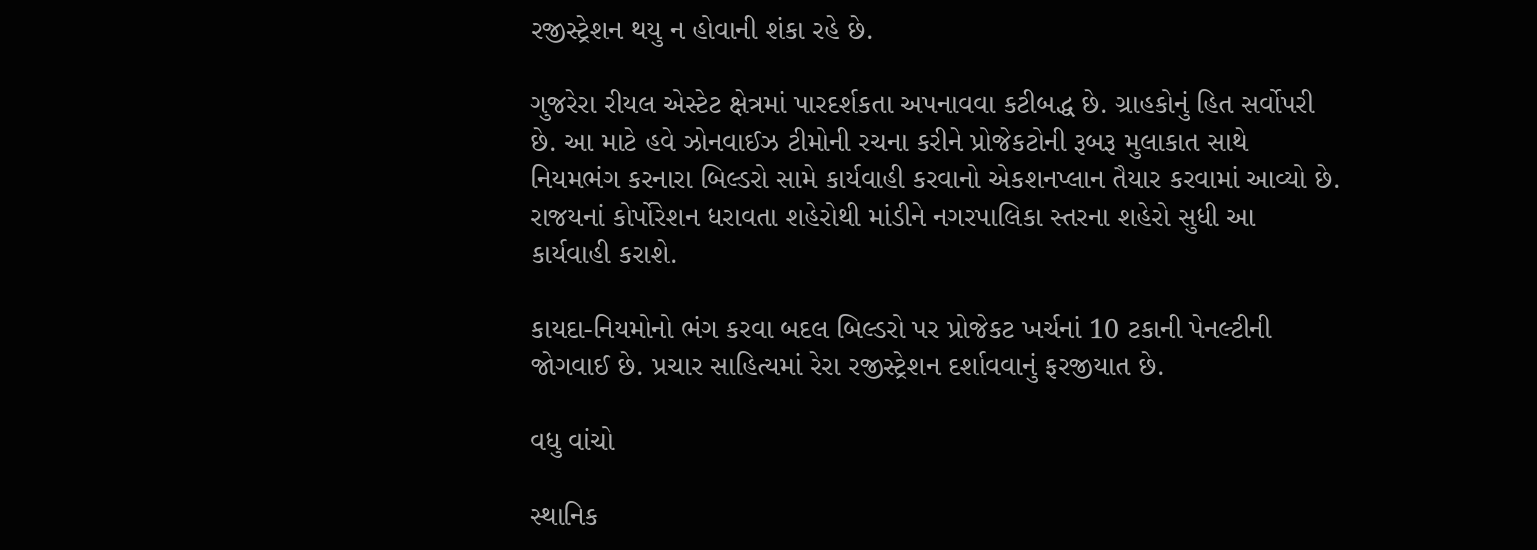રજીસ્ટ્રેશન થયુ ન હોવાની શંકા રહે છે.

ગુજરેરા રીયલ એસ્ટેટ ક્ષેત્રમાં પારદર્શકતા અપનાવવા કટીબદ્ધ છે. ગ્રાહકોનું હિત સર્વોપરી છે. આ માટે હવે ઝોનવાઈઝ ટીમોની રચના કરીને પ્રોજેકટોની રૂબરૂ મુલાકાત સાથે નિયમભંગ કરનારા બિલ્ડરો સામે કાર્યવાહી કરવાનો એકશનપ્લાન તૈયાર કરવામાં આવ્યો છે. રાજયનાં કોર્પોરેશન ધરાવતા શહેરોથી માંડીને નગરપાલિકા સ્તરના શહેરો સુધી આ કાર્યવાહી કરાશે.

કાયદા-નિયમોનો ભંગ કરવા બદલ બિલ્ડરો પર પ્રોજેકટ ખર્ચનાં 10 ટકાની પેનલ્ટીની જોગવાઈ છે. પ્રચાર સાહિત્યમાં રેરા રજીસ્ટ્રેશન દર્શાવવાનું ફરજીયાત છે.

વધુ વાંચો

સ્થાનિક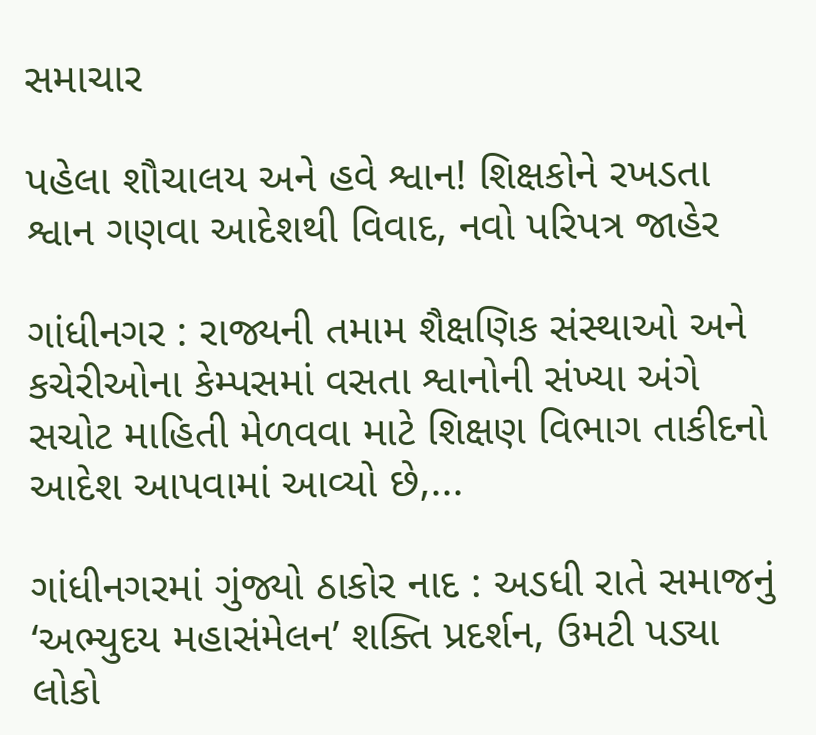સમાચાર

પહેલા શૌચાલય અને હવે શ્વાન! શિક્ષકોને રખડતા શ્વાન ગણવા આદેશથી વિવાદ, નવો પરિપત્ર જાહેર

ગાંધીનગર : રાજ્યની તમામ શૈક્ષણિક સંસ્થાઓ અને કચેરીઓના કેમ્પસમાં વસતા શ્વાનોની સંખ્યા અંગે સચોટ માહિતી મેળવવા માટે શિક્ષણ વિભાગ તાકીદનો આદેશ આપવામાં આવ્યો છે,...

ગાંધીનગરમાં ગુંજ્યો ઠાકોર નાદ : અડધી રાતે સમાજનું ‘અભ્યુદય મહાસંમેલન’ શક્તિ પ્રદર્શન, ઉમટી પડ્યા લોકો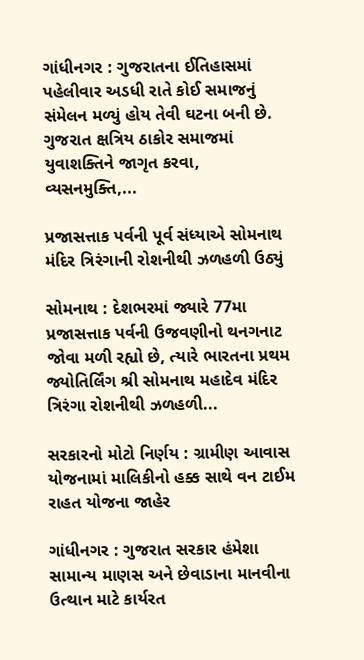ગાંધીનગર : ગુજરાતના ઈતિહાસમાં પહેલીવાર અડધી રાતે કોઈ સમાજનું સંમેલન મળ્યું હોય તેવી ઘટના બની છે. ગુજરાત ક્ષત્રિય ઠાકોર સમાજમાં યુવાશક્તિને જાગૃત કરવા, વ્યસનમુક્તિ,...

પ્રજાસત્તાક પર્વની પૂર્વ સંધ્યાએ સોમનાથ મંદિર ત્રિરંગાની રોશનીથી ઝળહળી ઉઠ્યું

સોમનાથ : દેશભરમાં જ્યારે 77મા પ્રજાસત્તાક પર્વની ઉજવણીનો થનગનાટ જોવા મળી રહ્યો છે, ત્યારે ભારતના પ્રથમ જ્યોતિર્લિંગ શ્રી સોમનાથ મહાદેવ મંદિર ત્રિરંગા રોશનીથી ઝળહળી...

સરકારનો મોટો નિર્ણય : ગ્રામીણ આવાસ યોજનામાં માલિકીનો હક્ક સાથે વન ટાઈમ રાહત યોજના જાહેર

ગાંધીનગર : ગુજરાત સરકાર હંમેશા સામાન્ય માણસ અને છેવાડાના માનવીના ઉત્થાન માટે કાર્યરત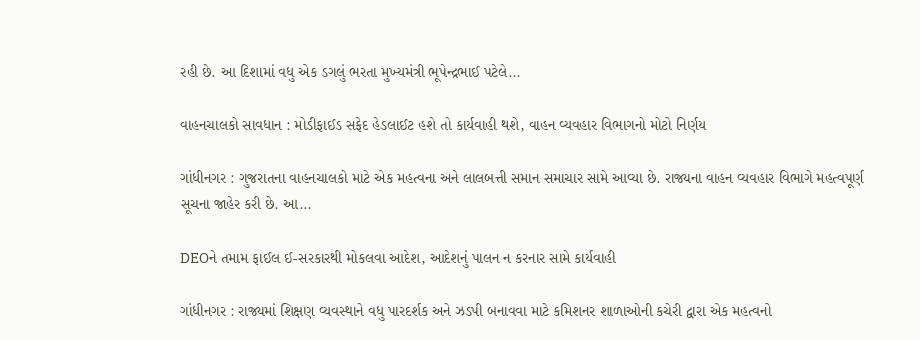રહી છે. આ દિશામાં વધુ એક ડગલું ભરતા મુખ્યમંત્રી ભૂપેન્દ્રભાઈ પટેલે...

વાહનચાલકો સાવધાન : મોડીફાઈડ સફેદ હેડલાઈટ હશે તો કાર્યવાહી થશે, વાહન વ્યવહાર વિભાગનો મોટો નિર્ણય

ગાંધીનગર : ગુજરાતના વાહનચાલકો માટે એક મહત્વના અને લાલબત્તી સમાન સમાચાર સામે આવ્યા છે. રાજ્યના વાહન વ્યવહાર વિભાગે મહત્વપૂર્ણ સૂચના જાહેર કરી છે. આ...

DEOને તમામ ફાઈલ ઈ-સરકારથી મોકલવા આદેશ, આદેશનું પાલન ન કરનાર સામે કાર્યવાહી

ગાંધીનગર : રાજ્યમાં શિક્ષણ વ્યવસ્થાને વધુ પારદર્શક અને ઝડપી બનાવવા માટે કમિશનર શાળાઓની કચેરી દ્વારા એક મહત્વનો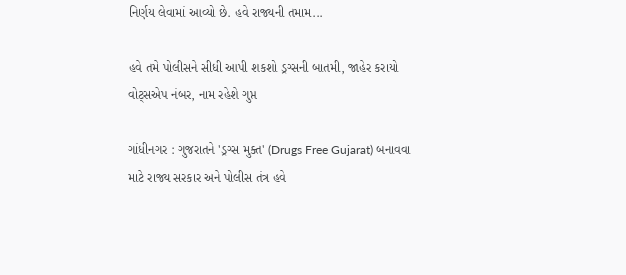નિર્ણય લેવામાં આવ્યો છે. હવે રાજ્યની તમામ...

હવે તમે પોલીસને સીધી આપી શકશો ડ્રગ્સની બાતમી, જાહેર કરાયો વોટ્સએપ નંબર, નામ રહેશે ગુપ્ત

ગાંધીનગર : ગુજરાતને 'ડ્રગ્સ મુક્ત' (Drugs Free Gujarat) બનાવવા માટે રાજ્ય સરકાર અને પોલીસ તંત્ર હવે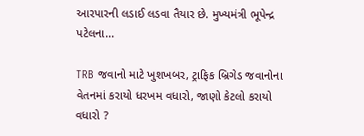આરપારની લડાઈ લડવા તૈયાર છે. મુખ્યમંત્રી ભૂપેન્દ્ર પટેલના...

TRB જવાનો માટે ખુશખબર, ટ્રાફિક બ્રિગેડ જવાનોના વેતનમાં કરાયો ધરખમ વધારો, જાણો કેટલો કરાયો વધારો ?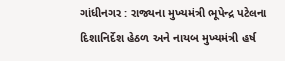ગાંધીનગર : રાજ્યના મુખ્યમંત્રી ભૂપેન્દ્ર પટેલના દિશાનિર્દેશ હેઠળ અને નાયબ મુખ્યમંત્રી હર્ષ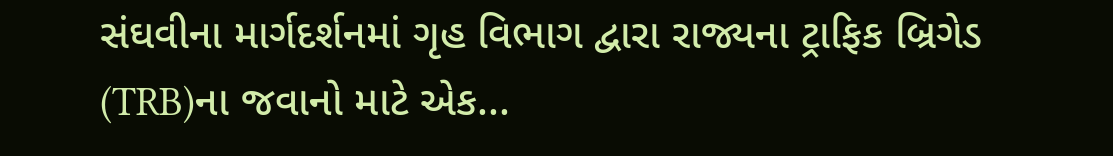સંઘવીના માર્ગદર્શનમાં ગૃહ વિભાગ દ્વારા રાજ્યના ટ્રાફિક બ્રિગેડ (TRB)ના જવાનો માટે એક...